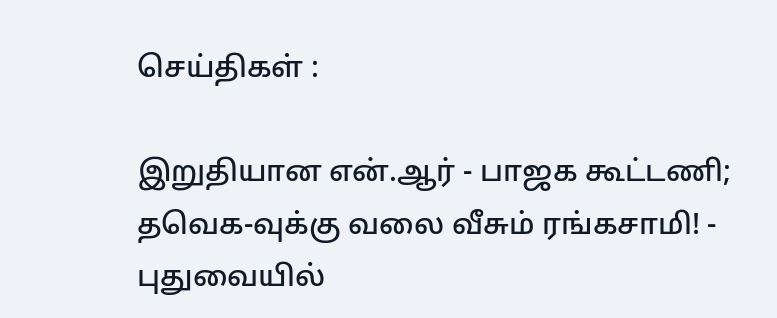செய்திகள் :

இறுதியான என்.ஆர் - பாஜக கூட்டணி; தவெக-வுக்கு வலை வீசும் ரங்கசாமி! - புதுவையில்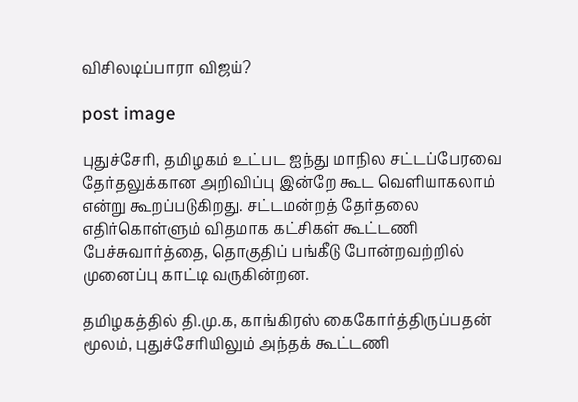விசிலடிப்பாரா விஜய்?

post image

புதுச்சேரி, தமிழகம் உட்பட ஐந்து மாநில சட்டப்பேரவை தேர்தலுக்கான அறிவிப்பு இன்றே கூட வெளியாகலாம் என்று கூறப்படுகிறது. சட்டமன்றத் தேர்தலை எதிர்கொள்ளும் விதமாக கட்சிகள் கூட்டணி பேச்சுவார்த்தை, தொகுதிப் பங்கீடு போன்றவற்றில் முனைப்பு காட்டி வருகின்றன.

தமிழகத்தில் தி.மு.க, காங்கிரஸ் கைகோர்த்திருப்பதன் மூலம், புதுச்சேரியிலும் அந்தக் கூட்டணி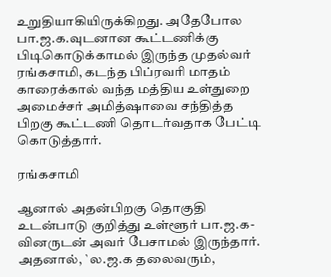உறுதியாகியிருக்கிறது. அதேபோல பா.ஜ.க.வுடனான கூட்டணிக்கு பிடிகொடுக்காமல் இருந்த முதல்வர் ரங்கசாமி, கடந்த பிப்ரவரி மாதம் காரைக்கால் வந்த மத்திய உள்துறை அமைச்சர் அமித்ஷாவை சந்தித்த பிறகு கூட்டணி தொடர்வதாக பேட்டி கொடுத்தார்.

ரங்கசாமி

ஆனால் அதன்பிறகு தொகுதி உடன்பாடு குறித்து உள்ளூர் பா.ஜ.க-வினருடன் அவர் பேசாமல் இருந்தார். அதனால், `ல.ஜ.க தலைவரும்,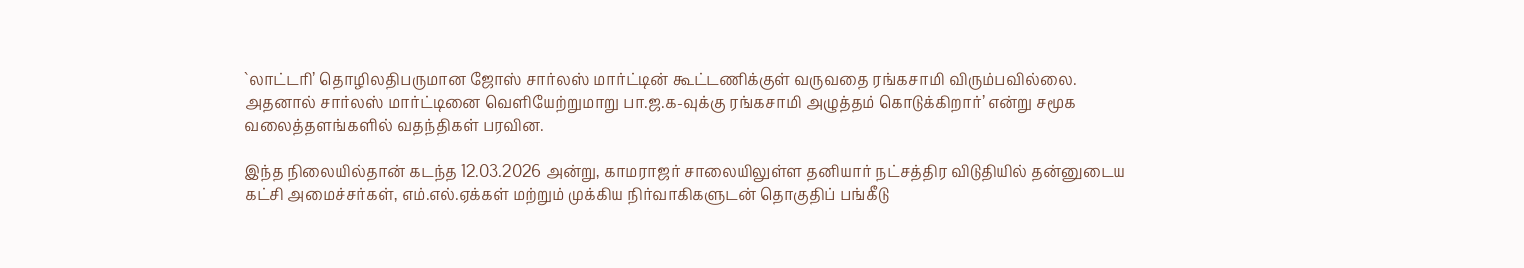`லாட்டரி’ தொழிலதிபருமான ஜோஸ் சார்லஸ் மார்ட்டின் கூட்டணிக்குள் வருவதை ரங்கசாமி விரும்பவில்லை. அதனால் சார்லஸ் மார்ட்டினை வெளியேற்றுமாறு பா.ஜ.க-வுக்கு ரங்கசாமி அழுத்தம் கொடுக்கிறார்’ என்று சமூக வலைத்தளங்களில் வதந்திகள் பரவின.

இந்த நிலையில்தான் கடந்த 12.03.2026 அன்று, காமராஜர் சாலையிலுள்ள தனியார் நட்சத்திர விடுதியில் தன்னுடைய கட்சி அமைச்சர்கள், எம்.எல்.ஏக்கள் மற்றும் முக்கிய நிர்வாகிகளுடன் தொகுதிப் பங்கீடு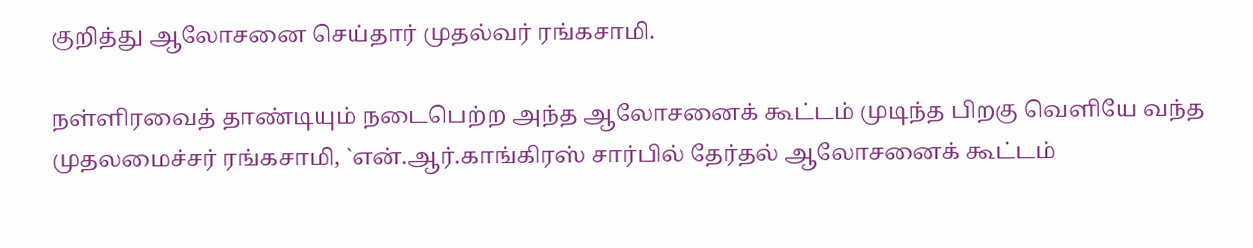குறித்து ஆலோசனை செய்தார் முதல்வர் ரங்கசாமி.

நள்ளிரவைத் தாண்டியும் நடைபெற்ற அந்த ஆலோசனைக் கூட்டம் முடிந்த பிறகு வெளியே வந்த முதலமைச்சர் ரங்கசாமி, `என்.ஆர்.காங்கிரஸ் சார்பில் தேர்தல் ஆலோசனைக் கூட்டம்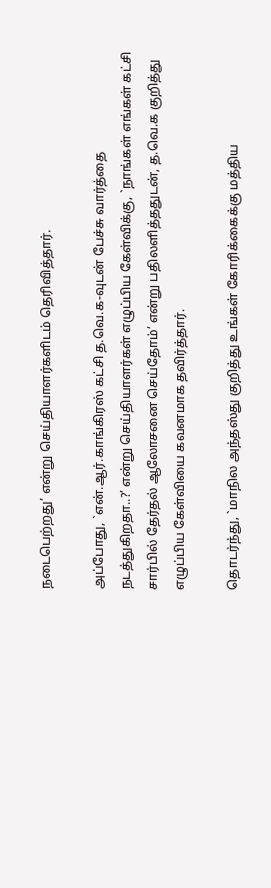நடைபெற்றது’ என்று செய்தியாளர்களிடம் தெரிவித்தார்.

அப்போது, `என்.ஆர்.காங்கிரஸ் கட்சி த.வெ.க-வுடன் பேச்சு வார்த்தை நடத்துகிறதா..?’ என்று செய்தியாளர்கள் எழுப்பிய கேள்விக்கு, `நாங்கள் எங்கள் கட்சி சார்பில் தேர்தல் ஆலோசனை செய்தோம்’ என்று பதிலளித்ததுடன், த.வெ.க குறித்து எழுப்பிய கேள்வியை கவனமாக தவிர்த்தார்.

தொடர்ந்து, `மாநில அந்தஸ்து குறித்து உங்கள் கோரிக்கைக்கு மத்திய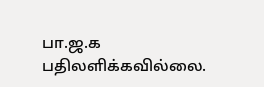பா.ஜ.க பதிலளிக்கவில்லை.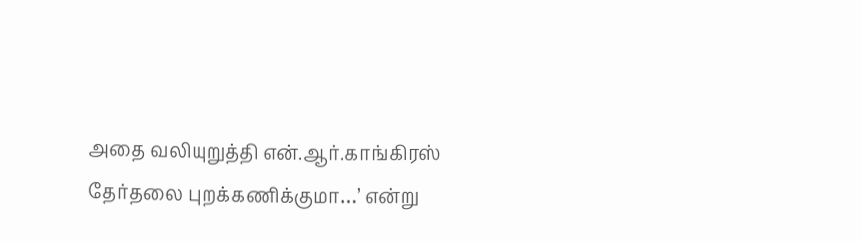அதை வலியுறுத்தி என்.ஆர்.காங்கிரஸ் தேர்தலை புறக்கணிக்குமா…’ என்று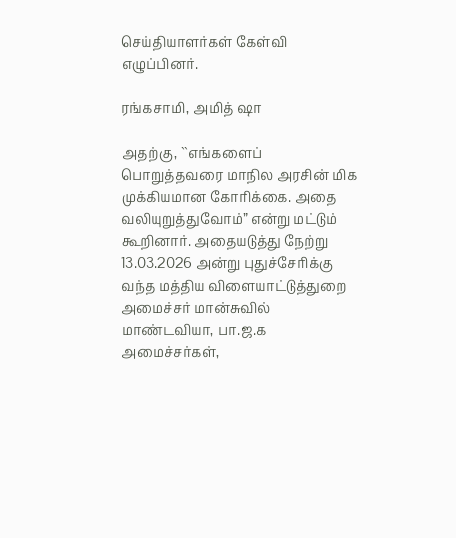செய்தியாளர்கள் கேள்வி எழுப்பினர்.

ரங்கசாமி, அமித் ஷா

அதற்கு, ``எங்களைப் பொறுத்தவரை மாநில அரசின் மிக முக்கியமான கோரிக்கை. அதை வலியுறுத்துவோம்” என்று மட்டும் கூறினார். அதையடுத்து நேற்று 13.03.2026 அன்று புதுச்சேரிக்கு வந்த மத்திய விளையாட்டுத்துறை அமைச்சர் மான்சுவில் மாண்டவியா, பா.ஜ.க அமைச்சர்கள்,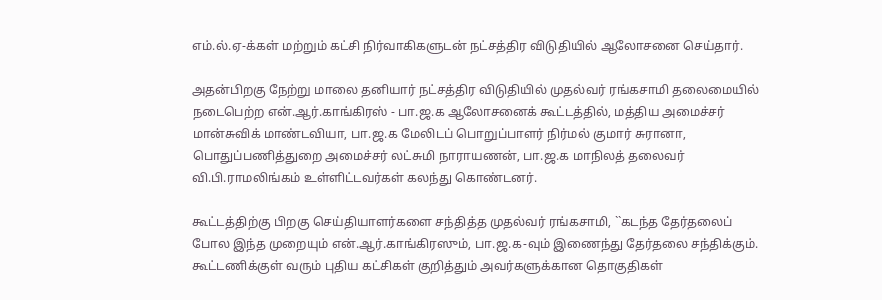எம்.ல்.ஏ-க்கள் மற்றும் கட்சி நிர்வாகிகளுடன் நட்சத்திர விடுதியில் ஆலோசனை செய்தார்.

அதன்பிறகு நேற்று மாலை தனியார் நட்சத்திர விடுதியில் முதல்வர் ரங்கசாமி தலைமையில் நடைபெற்ற என்.ஆர்.காங்கிரஸ் - பா.ஜ.க ஆலோசனைக் கூட்டத்தில், மத்திய அமைச்சர் மான்சுவிக் மாண்டவியா, பா.ஜ.க மேலிடப் பொறுப்பாளர் நிர்மல் குமார் சுரானா, பொதுப்பணித்துறை அமைச்சர் லட்சுமி நாராயணன், பா.ஜ.க மாநிலத் தலைவர் வி.பி.ராமலிங்கம் உள்ளிட்டவர்கள் கலந்து கொண்டனர்.

கூட்டத்திற்கு பிறகு செய்தியாளர்களை சந்தித்த முதல்வர் ரங்கசாமி, ``கடந்த தேர்தலைப் போல இந்த முறையும் என்.ஆர்.காங்கிரஸும், பா.ஜ.க-வும் இணைந்து தேர்தலை சந்திக்கும். கூட்டணிக்குள் வரும் புதிய கட்சிகள் குறித்தும் அவர்களுக்கான தொகுதிகள்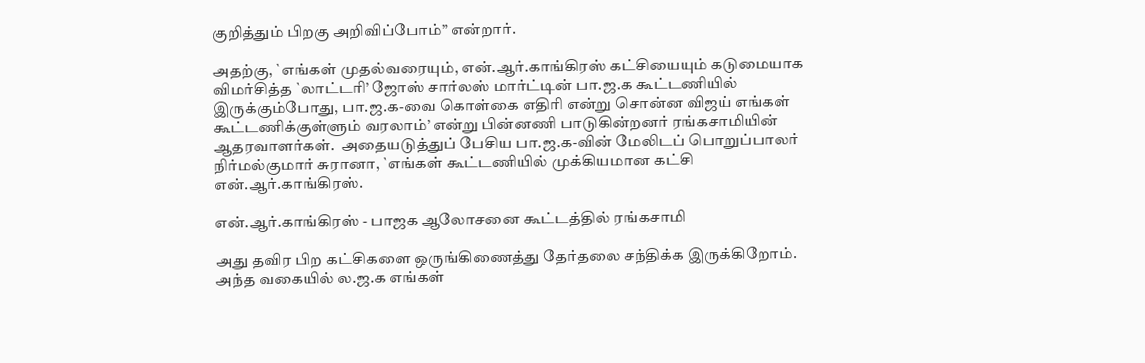குறித்தும் பிறகு அறிவிப்போம்” என்றார்.

அதற்கு, `எங்கள் முதல்வரையும், என்.ஆர்.காங்கிரஸ் கட்சியையும் கடுமையாக விமர்சித்த `லாட்டரி’ ஜோஸ் சார்லஸ் மார்ட்டின் பா.ஜ.க கூட்டணியில் இருக்கும்போது, பா.ஜ.க-வை கொள்கை எதிரி என்று சொன்ன விஜய் எங்கள் கூட்டணிக்குள்ளும் வரலாம்’ என்று பின்னணி பாடுகின்றனர் ரங்கசாமியின் ஆதரவாளர்கள்.  அதையடுத்துப் பேசிய பா.ஜ.க-வின் மேலிடப் பொறுப்பாலர் நிர்மல்குமார் சுரானா, `எங்கள் கூட்டணியில் முக்கியமான கட்சி என்.ஆர்.காங்கிரஸ்.

என்.ஆர்.காங்கிரஸ் - பாஜக ஆலோசனை கூட்டத்தில் ரங்கசாமி

அது தவிர பிற கட்சிகளை ஒருங்கிணைத்து தேர்தலை சந்திக்க இருக்கிறோம். அந்த வகையில் ல.ஜ.க எங்கள்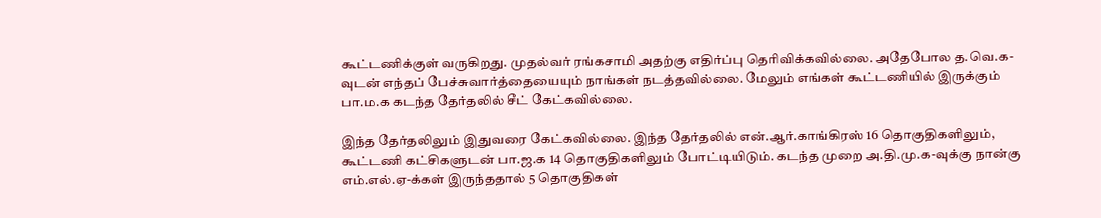கூட்டணிக்குள் வருகிறது. முதல்வர் ரங்கசாமி அதற்கு எதிர்ப்பு தெரிவிக்கவில்லை. அதேபோல த.வெ.க-வுடன் எந்தப் பேச்சுவார்த்தையையும் நாங்கள் நடத்தவில்லை. மேலும் எங்கள் கூட்டணியில் இருக்கும் பா.ம.க கடந்த தேர்தலில் சீட் கேட்கவில்லை.

இந்த தேர்தலிலும் இதுவரை கேட்கவில்லை. இந்த தேர்தலில் என்.ஆர்.காங்கிரஸ் 16 தொகுதிகளிலும், கூட்டணி கட்சிகளுடன் பா.ஜ.க 14 தொகுதிகளிலும் போட்டியிடும். கடந்த முறை அ.தி.மு.க-வுக்கு நான்கு எம்.எல்.ஏ-க்கள் இருந்ததால் 5 தொகுதிகள்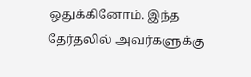ஒதுக்கினோம். இந்த தேர்தலில் அவர்களுக்கு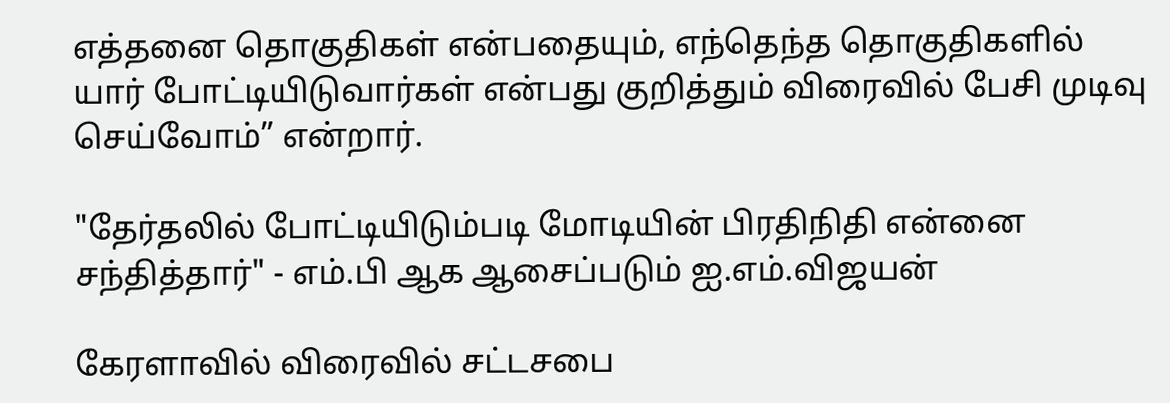எத்தனை தொகுதிகள் என்பதையும், எந்தெந்த தொகுதிகளில் யார் போட்டியிடுவார்கள் என்பது குறித்தும் விரைவில் பேசி முடிவு செய்வோம்” என்றார்.

"தேர்தலில் போட்டியிடும்படி மோடியின் பிரதிநிதி என்னை சந்தித்தார்" - எம்.பி ஆக ஆசைப்படும் ஐ.எம்.விஜயன்

கேரளாவில் விரைவில் சட்டசபை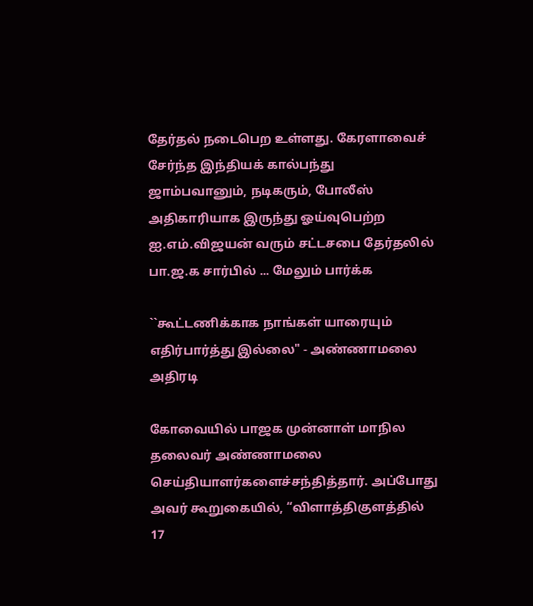தேர்தல் நடைபெற உள்ளது. கேரளாவைச் சேர்ந்த இந்தியக் கால்பந்து ஜாம்பவானும், நடிகரும், போலீஸ் அதிகாரியாக இருந்து ஓய்வுபெற்ற ஐ.எம்.விஜயன் வரும் சட்டசபை தேர்தலில் பா.ஜ.க சார்பில் ... மேலும் பார்க்க

``கூட்டணிக்காக நாங்கள் யாரையும் எதிர்பார்த்து இல்லை" - அண்ணாமலை அதிரடி

கோவையில் பாஜக முன்னாள் மாநில தலைவர் அண்ணாமலை செய்தியாளர்களைச்சந்தித்தார். அப்போது அவர் கூறுகையில், “விளாத்திகுளத்தில் 17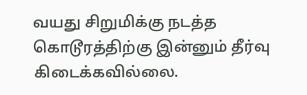வயது சிறுமிக்கு நடத்த கொடூரத்திற்கு இன்னும் தீர்வு கிடைக்கவில்லை.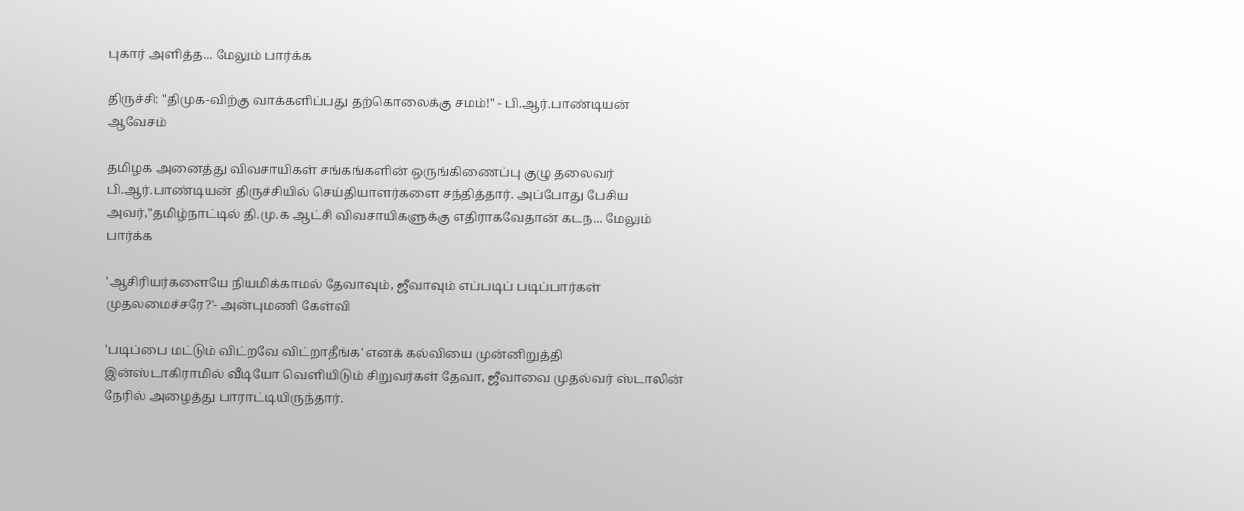புகார் அளித்த... மேலும் பார்க்க

திருச்சி: "திமுக-விற்கு வாக்களிப்பது தற்கொலைக்கு சமம்!" - பி.ஆர்.பாண்டியன் ஆவேசம்

தமிழக அனைத்து விவசாயிகள் சங்கங்களின் ஒருங்கிணைப்பு குழு தலைவர் பி.ஆர்.பாண்டியன் திருச்சியில் செய்தியாளர்களை சந்தித்தார். அப்போது பேசிய அவர்,"தமிழ்நாட்டில் தி.மு.க ஆட்சி விவசாயிகளுக்கு எதிராகவேதான் கடந... மேலும் பார்க்க

'ஆசிரியர்களையே நியமிக்காமல் தேவாவும், ஜீவாவும் எப்படிப் படிப்பார்கள் முதலமைச்சரே?'- அன்புமணி கேள்வி

'படிப்பை மட்டும் விட்றவே விட்றாதீங்க' எனக் கல்வியை முன்னிறுத்தி இன்ஸ்டாகிராமில் வீடியோ வெளியிடும் சிறுவர்கள் தேவா, ஜீவாவை முதல்வர் ஸ்டாலின் நேரில் அழைத்து பாராட்டியிருந்தார்.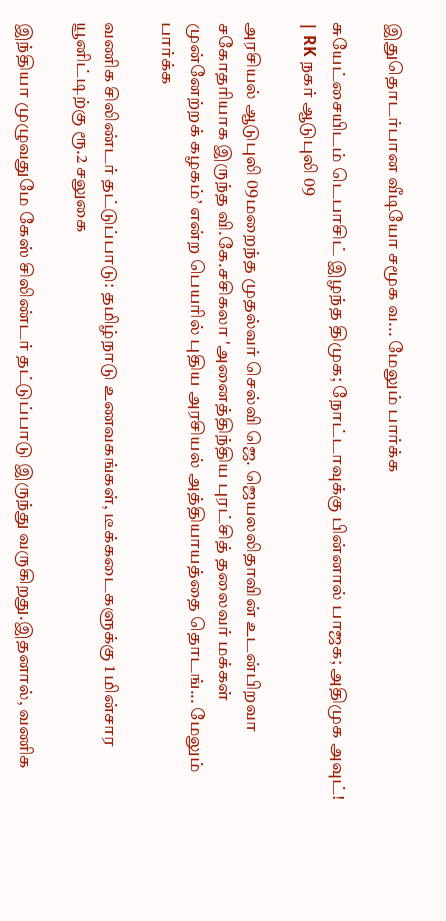இதுதொடர்பான வீடியோ சமூக வ... மேலும் பார்க்க

சுயேட்சையிடம் டெபாசிட் இழந்த திமுக; நோட்டாவுக்கு பின்னால் பாஜக; அதிமுக அவுட்! | RK நகர் ஆடுபுலி 09

அரசியல் ஆடுபுலி 09மறைந்த முதல்வர் செல்வி ஜெ. ஜெயலலிதாவின் உடன்பிறவா சகோதரியாக இருந்த வி.கே.சசிகலா 'அனைத்திந்திய புரட்சித் தலைவர் மக்கள் முன்னேற்றக் கழகம்’ என்ற பெயரில் புதிய அரசியல் அத்தியாயத்தை தொடங்... மேலும் பார்க்க

வணிக சிலிண்டர் தட்டுப்பாடு: தமிழ்நாடு உணவகங்கள், டீக்கடைகளுக்கு 1 மின்சார யூனிட்டிற்கு ரூ.2 சலுகை

இந்தியா முழுவதுமே கேஸ் சிலிண்டர் தட்டுப்பாடு இருந்து வருகிறது.இதனால், வணிக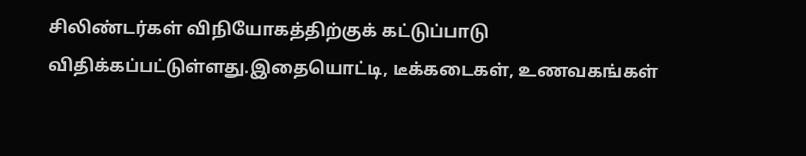சிலிண்டர்கள் விநியோகத்திற்குக் கட்டுப்பாடு விதிக்கப்பட்டுள்ளது.இதையொட்டி, டீக்கடைகள், உணவகங்கள்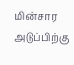மின்சார அடுப்பிற்கு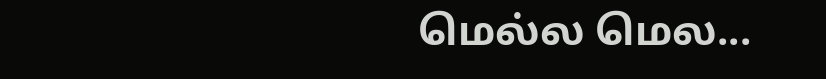மெல்ல மெல...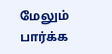மேலும் பார்க்க